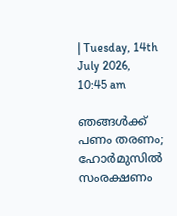| Tuesday, 14th July 2026, 10:45 am

ഞങ്ങള്‍ക്ക് പണം തരണം; ഹോര്‍മുസില്‍ സംരക്ഷണം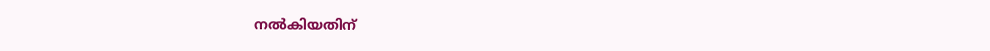നല്‍കിയതിന്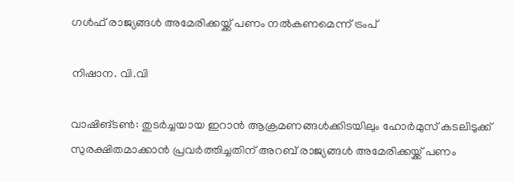ഗള്‍ഫ് രാജ്യങ്ങള്‍ അമേരിക്കയ്ക്ക് പണം നല്‍കണമെന്ന് ട്രംപ്

നിഷാന. വി.വി

വാഷിങ്ടണ്‍: തുടര്‍ച്ചയായ ഇറാന്‍ ആക്രമണങ്ങള്‍ക്കിടയിലും ഹോര്‍മുസ് കടലിടുക്ക് സുരക്ഷിതമാക്കാന്‍ പ്രവര്‍ത്തിച്ചതിന് അറബ് രാജ്യങ്ങള്‍ അമേരിക്കയ്ക്ക് പണം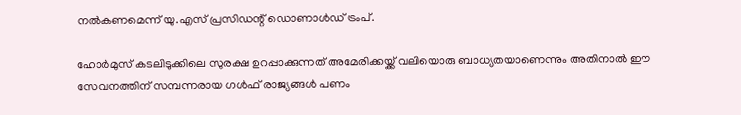നല്‍കണമെന്ന് യു.എസ് പ്രസിഡന്റ് ഡൊണാള്‍ഡ് ട്രംപ്.

ഹോര്‍മുസ് കടലിടുക്കിലെ സുരക്ഷ ഉറപ്പാക്കുന്നത് അമേരിക്കയ്ക്ക് വലിയൊരു ബാധ്യതയാണെന്നും അതിനാല്‍ ഈ സേവനത്തിന് സമ്പന്നരായ ഗള്‍ഫ് രാജ്യങ്ങള്‍ പണം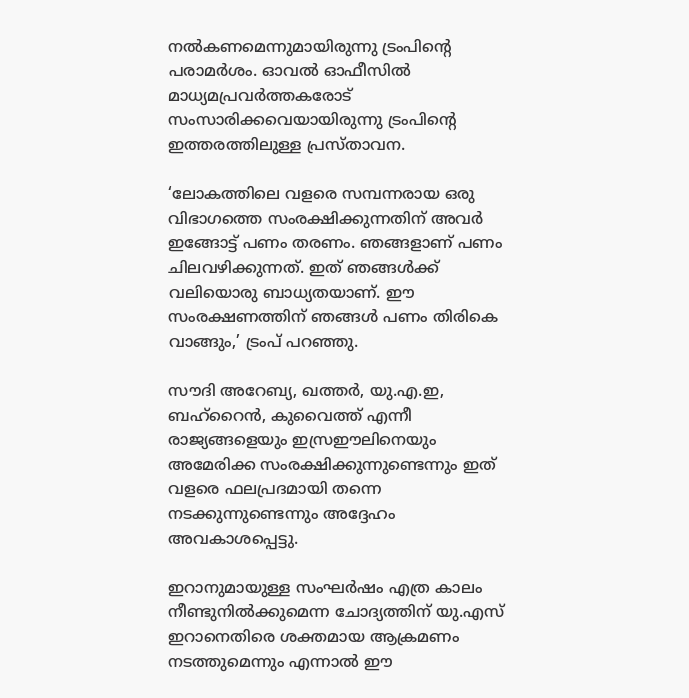നല്‍കണമെന്നുമായിരുന്നു ട്രംപിന്റെ പരാമര്‍ശം. ഓവല്‍ ഓഫീസില്‍ മാധ്യമപ്രവര്‍ത്തകരോട് സംസാരിക്കവെയായിരുന്നു ട്രംപിന്റെ ഇത്തരത്തിലുള്ള പ്രസ്താവന.

‘ലോകത്തിലെ വളരെ സമ്പന്നരായ ഒരു വിഭാഗത്തെ സംരക്ഷിക്കുന്നതിന് അവര്‍ ഇങ്ങോട്ട് പണം തരണം. ഞങ്ങളാണ് പണം ചിലവഴിക്കുന്നത്. ഇത് ഞങ്ങള്‍ക്ക് വലിയൊരു ബാധ്യതയാണ്. ഈ സംരക്ഷണത്തിന് ഞങ്ങള്‍ പണം തിരികെ വാങ്ങും,’ ട്രംപ് പറഞ്ഞു.

സൗദി അറേബ്യ, ഖത്തര്‍, യു.എ.ഇ, ബഹ്‌റൈന്‍, കുവൈത്ത് എന്നീ രാജ്യങ്ങളെയും ഇസ്രഈലിനെയും അമേരിക്ക സംരക്ഷിക്കുന്നുണ്ടെന്നും ഇത് വളരെ ഫലപ്രദമായി തന്നെ നടക്കുന്നുണ്ടെന്നും അദ്ദേഹം അവകാശപ്പെട്ടു.

ഇറാനുമായുള്ള സംഘര്‍ഷം എത്ര കാലം നീണ്ടുനില്‍ക്കുമെന്ന ചോദ്യത്തിന് യു.എസ് ഇറാനെതിരെ ശക്തമായ ആക്രമണം നടത്തുമെന്നും എന്നാല്‍ ഈ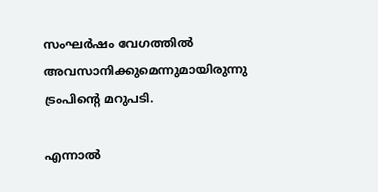സംഘര്‍ഷം വേഗത്തില്‍ അവസാനിക്കുമെന്നുമായിരുന്നു ട്രംപിന്റെ മറുപടി.

എന്നാല്‍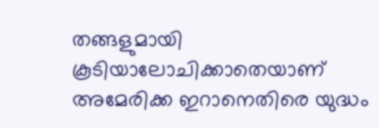തങ്ങളുമായി കൂടിയാലോചിക്കാതെയാണ് അമേരിക്ക ഇറാനെതിരെ യുദ്ധം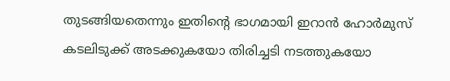തുടങ്ങിയതെന്നും ഇതിന്റെ ഭാഗമായി ഇറാന്‍ ഹോര്‍മുസ് കടലിടുക്ക് അടക്കുകയോ തിരിച്ചടി നടത്തുകയോ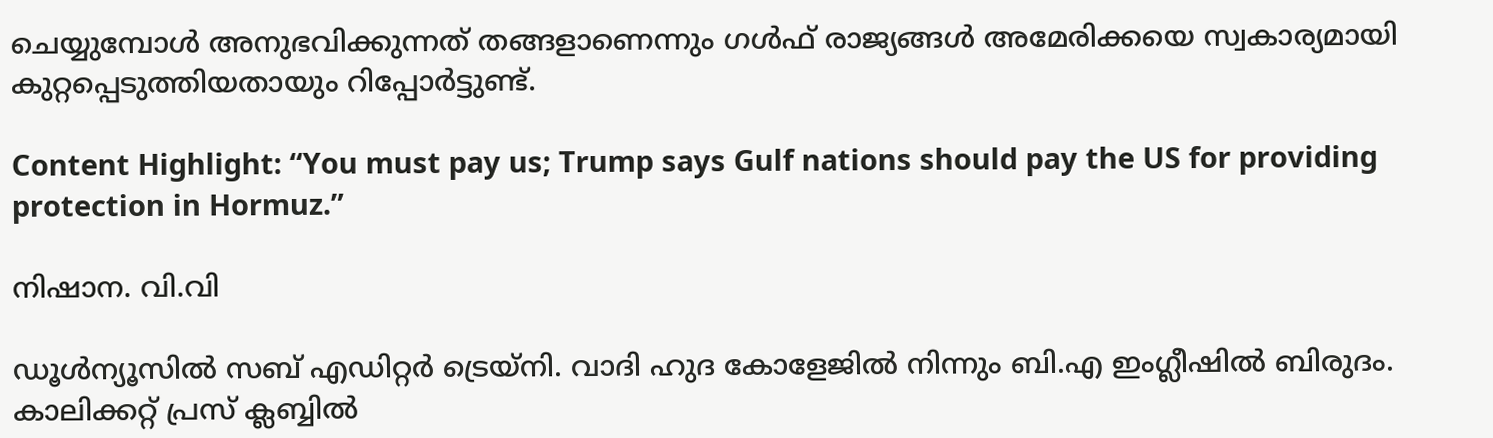ചെയ്യുമ്പോള്‍ അനുഭവിക്കുന്നത് തങ്ങളാണെന്നും ഗള്‍ഫ് രാജ്യങ്ങള്‍ അമേരിക്കയെ സ്വകാര്യമായി കുറ്റപ്പെടുത്തിയതായും റിപ്പോര്‍ട്ടുണ്ട്.

Content Highlight: “You must pay us; Trump says Gulf nations should pay the US for providing protection in Hormuz.”

നിഷാന. വി.വി

ഡൂള്‍ന്യൂസില്‍ സബ് എഡിറ്റര്‍ ട്രെയ്‌നി. വാദി ഹുദ കോളേജില്‍ നിന്നും ബി.എ ഇംഗ്ലീഷില്‍ ബിരുദം. കാലിക്കറ്റ് പ്രസ് ക്ലബ്ബില്‍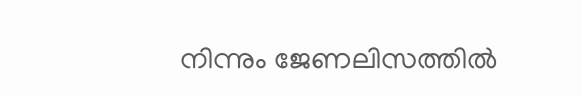നിന്നും ജേണലിസത്തില്‍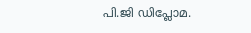പി.ജി ഡിപ്ലോമ.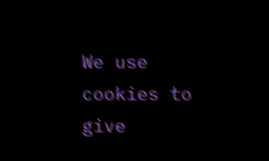We use cookies to give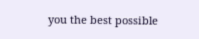you the best possible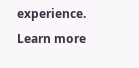experience. Learn more